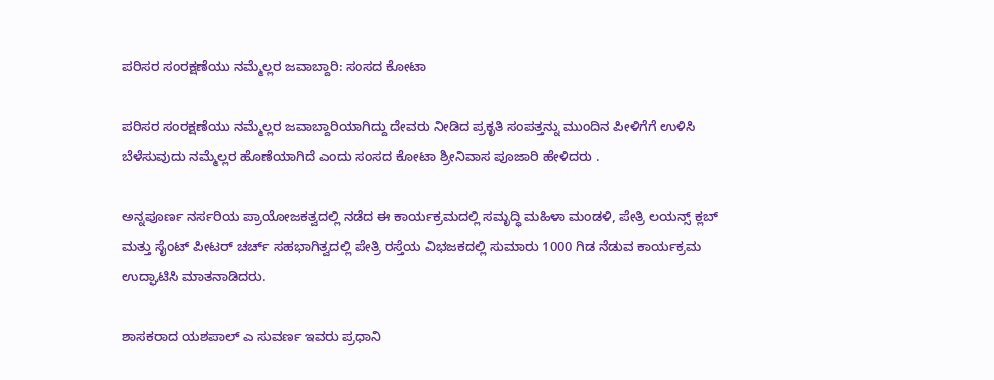ಪರಿಸರ ಸಂರಕ್ಷಣೆಯು ನಮ್ಮೆಲ್ಲರ ಜವಾಬ್ದಾರಿ: ಸಂಸದ ಕೋಟಾ

ಪರಿಸರ ಸಂರಕ್ಷಣೆಯು ನಮ್ಮೆಲ್ಲರ ಜವಾಬ್ದಾರಿಯಾಗಿದ್ದು ದೇವರು ನೀಡಿದ ಪ್ರಕೃತಿ ಸಂಪತ್ತನ್ನು ಮುಂದಿನ ಪೀಳಿಗೆಗೆ ಉಳಿಸಿ ಬೆಳೆಸುವುದು ನಮ್ಮೆಲ್ಲರ ಹೊಣೆಯಾಗಿದೆ ಎಂದು ಸಂಸದ ಕೋಟಾ ಶ್ರೀನಿವಾಸ ಪೂಜಾರಿ ಹೇಳಿದರು .

ಅನ್ನಪೂರ್ಣ ನರ್ಸರಿಯ ಪ್ರಾಯೋಜಕತ್ವದಲ್ಲಿ ನಡೆದ ಈ ಕಾರ್ಯಕ್ರಮದಲ್ಲಿ ಸಮೃದ್ಧಿ ಮಹಿಳಾ ಮಂಡಳಿ, ಪೇತ್ರಿ ಲಯನ್ಸ್ ಕ್ಲಬ್ ಮತ್ತು ಸೈಂಟ್ ಪೀಟರ್ ಚರ್ಚ್ ಸಹಭಾಗಿತ್ವದಲ್ಲಿ ಪೇತ್ರಿ ರಸ್ತೆಯ ವಿಭಜಕದಲ್ಲಿ ಸುಮಾರು 1000 ಗಿಡ ನೆಡುವ ಕಾರ್ಯಕ್ರಮ ಉದ್ಘಾಟಿಸಿ ಮಾತನಾಡಿದರು.

ಶಾಸಕರಾದ ಯಶಪಾಲ್ ಎ ಸುವರ್ಣ ಇವರು ಪ್ರಧಾನಿ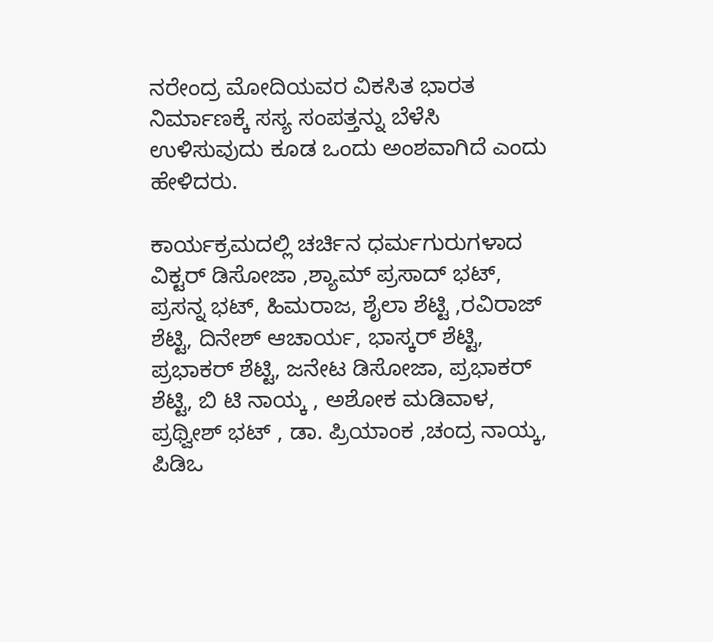ನರೇಂದ್ರ ಮೋದಿಯವರ ವಿಕಸಿತ ಭಾರತ ನಿರ್ಮಾಣಕ್ಕೆ ಸಸ್ಯ ಸಂಪತ್ತನ್ನು ಬೆಳೆಸಿ ಉಳಿಸುವುದು ಕೂಡ ಒಂದು ಅಂಶವಾಗಿದೆ ಎಂದು ಹೇಳಿದರು.

ಕಾರ್ಯಕ್ರಮದಲ್ಲಿ ಚರ್ಚಿನ ಧರ್ಮಗುರುಗಳಾದ ವಿಕ್ಟರ್ ಡಿಸೋಜಾ ,ಶ್ಯಾಮ್ ಪ್ರಸಾದ್ ಭಟ್, ಪ್ರಸನ್ನ ಭಟ್, ಹಿಮರಾಜ, ಶೈಲಾ ಶೆಟ್ಟಿ ,ರವಿರಾಜ್ ಶೆಟ್ಟಿ, ದಿನೇಶ್ ಆಚಾರ್ಯ, ಭಾಸ್ಕರ್ ಶೆಟ್ಟಿ, ಪ್ರಭಾಕರ್ ಶೆಟ್ಟಿ, ಜನೇಟ ಡಿಸೋಜಾ, ಪ್ರಭಾಕರ್ ಶೆಟ್ಟಿ, ಬಿ ಟಿ ನಾಯ್ಕ , ಅಶೋಕ ಮಡಿವಾಳ, ಪ್ರಥ್ವೀಶ್ ಭಟ್ , ಡಾ. ಪ್ರಿಯಾಂಕ ,ಚಂದ್ರ ನಾಯ್ಕ, ಪಿಡಿಒ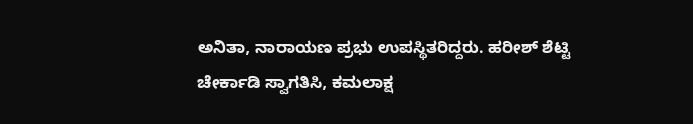ಅನಿತಾ, ನಾರಾಯಣ ಪ್ರಭು ಉಪಸ್ಥಿತರಿದ್ದರು. ಹರೀಶ್ ಶೆಟ್ಟಿ ಚೇರ್ಕಾಡಿ ಸ್ವಾಗತಿಸಿ, ಕಮಲಾಕ್ಷ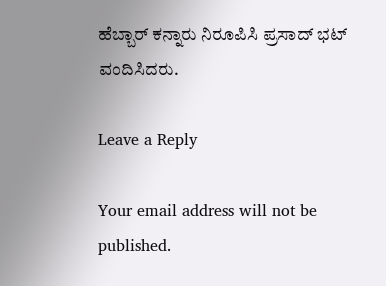ಹೆಬ್ಬಾರ್ ಕನ್ನಾರು ನಿರೂಪಿಸಿ ಪ್ರಸಾದ್ ಭಟ್ ವಂದಿಸಿದರು.

Leave a Reply

Your email address will not be published.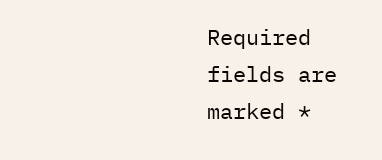Required fields are marked *